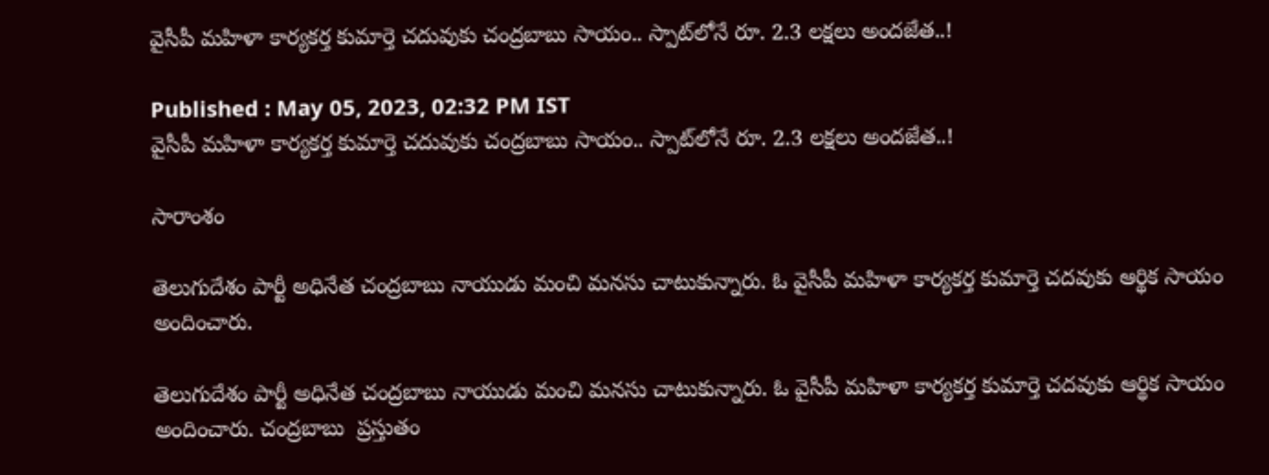వైసీపీ మహిళా కార్యకర్త కుమార్తె చదువుకు చంద్రబాబు సాయం.. స్పాట్‌లోనే రూ. 2.3 లక్షలు అందజేత..!

Published : May 05, 2023, 02:32 PM IST
వైసీపీ మహిళా కార్యకర్త కుమార్తె చదువుకు చంద్రబాబు సాయం.. స్పాట్‌లోనే రూ. 2.3 లక్షలు అందజేత..!

సారాంశం

తెలుగుదేశం పార్టీ అధినేత చంద్రబాబు నాయుడు మంచి మనసు చాటుకున్నారు. ఓ వైసీపీ మహిళా కార్యకర్త కుమార్తె చదవుకు ఆర్థిక సాయం అందించారు.

తెలుగుదేశం పార్టీ అధినేత చంద్రబాబు నాయుడు మంచి మనసు చాటుకున్నారు. ఓ వైసీపీ మహిళా కార్యకర్త కుమార్తె చదవుకు ఆర్థిక సాయం అందించారు. చంద్రబాబు  ప్రస్తుతం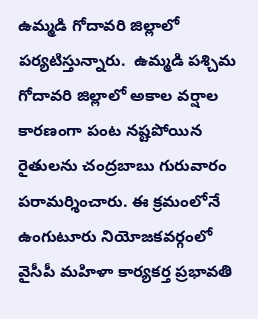ఉమ్మడి గోదావరి జిల్లాలో పర్యటిస్తున్నారు.  ఉమ్మడి పశ్చిమ గోదావరి జిల్లాలో అకాల వర్షాల కారణంగా పంట నష్టపోయిన రైతులను చంద్రబాబు గురువారం పరామర్శించారు. ఈ క్రమంలోనే ఉంగుటూరు నియోజకవర్గంలో వైసీపీ మహిళా కార్యకర్త ప్రభావతి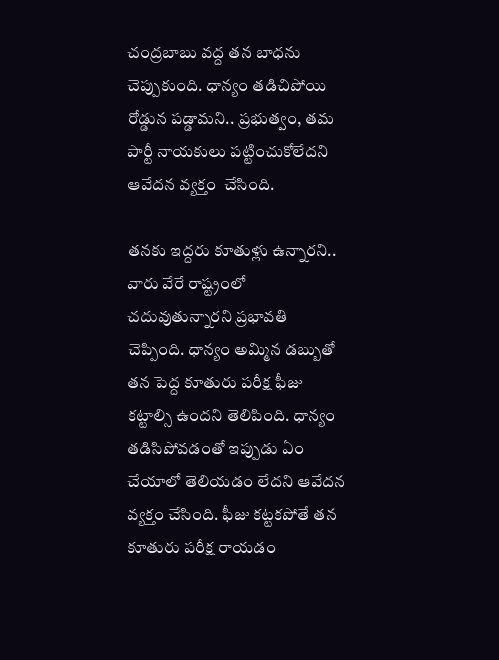చంద్రబాబు వద్ద తన బాధను చెప్పుకుంది. ధాన్యం తడిచిపోయి రోడ్డున పడ్డామని.. ప్రభుత్వం, తమ పార్టీ నాయకులు పట్టించుకోలేదని ఆవేదన వ్యక్తం  చేసింది.

తనకు ఇద్దరు కూతుళ్లు ఉన్నారని.. వారు వేరే రాష్ట్రంలో చదువుతున్నారని ప్రభావతి చెప్పింది. ధాన్యం అమ్మిన డబ్బుతో తన పెద్ద కూతురు పరీక్ష ఫీజు కట్టాల్సి ఉందని తెలిపింది. ధాన్యం తడిసిపోవడంతో ఇప్పుడు ఏం చేయాలో తెలియడం లేదని ఆవేదన వ్యక్తం చేసింది. ఫీజు కట్టకపోతే తన కూతురు పరీక్ష రాయడం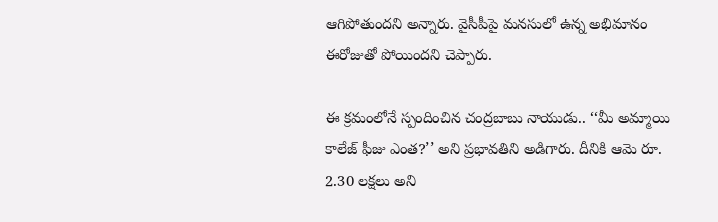ఆగిపోతుందని అన్నారు. వైసీపీపై మనసులో ఉన్న అభిమానం ఈరోజుతో పోయిందని చెప్పారు.

ఈ క్రమంలోనే స్పందించిన చంద్రబాబు నాయుడు.. ‘‘మీ అమ్మాయి కాలేజ్ ఫీజు ఎంత?’’ అని ప్రభావతిని అడిగారు. దీనికి ఆమె రూ. 2.30 లక్షలు అని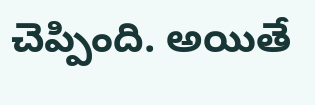చెప్పింది. అయితే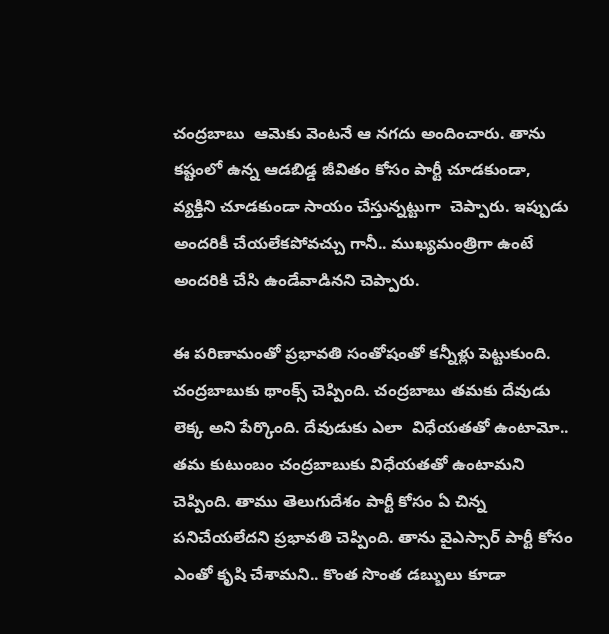చంద్రబాబు  ఆమెకు వెంటనే ఆ నగదు అందించారు. తాను కష్టంలో ఉన్న ఆడబిడ్డ జీవితం కోసం పార్టీ చూడకుండా, వ్యక్తిని చూడకుండా సాయం చేస్తున్నట్టుగా  చెప్పారు. ఇప్పుడు అందరికీ చేయలేకపోవచ్చు గానీ.. ముఖ్యమంత్రిగా ఉంటే అందరికి చేసి ఉండేవాడినని చెప్పారు.

ఈ పరిణామంతో ప్రభావతి సంతోషంతో కన్నీళ్లు పెట్టుకుంది. చంద్రబాబుకు థాంక్స్ చెప్పింది. చంద్రబాబు తమకు దేవుడు లెక్క అని పేర్కొంది. దేవుడుకు ఎలా  విధేయతతో ఉంటామో.. తమ కుటుంబం చంద్రబాబుకు విధేయతతో ఉంటామని చెప్పింది. తాము తెలుగుదేశం పార్టీ కోసం ఏ చిన్న పనిచేయలేదని ప్రభావతి చెప్పింది. తాను వైఎస్సార్ పార్టీ కోసం ఎంతో కృషి చేశామని.. కొంత సొంత డబ్బులు కూడా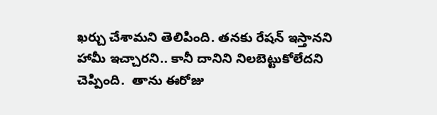ఖర్చు చేశామని తెలిపింది. తనకు రేషన్ ఇస్తానని హామీ ఇచ్చారని.. కానీ దానిని నిలబెట్టుకోలేదని చెప్పింది.  తాను ఈరోజు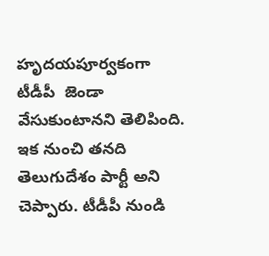హృదయపూర్వకంగా టీడీపీ  జెండా వేసుకుంటానని తెలిపింది. ఇక నుంచి తనది తెలుగుదేశం పార్టీ అని చెప్పారు. టీడీపీ నుండి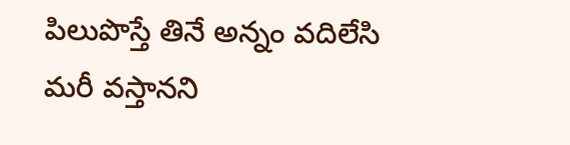పిలుపొస్తే తినే అన్నం వదిలేసి మరీ వస్తానని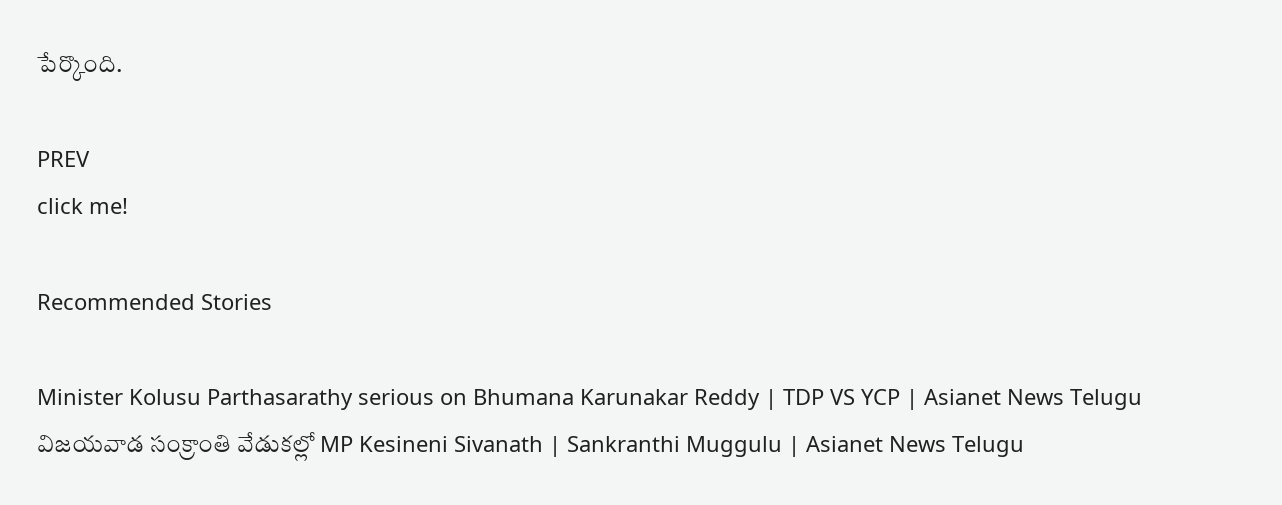పేర్కొంది.

PREV
click me!

Recommended Stories

Minister Kolusu Parthasarathy serious on Bhumana Karunakar Reddy | TDP VS YCP | Asianet News Telugu
విజయవాడ సంక్రాంతి వేడుకల్లో MP Kesineni Sivanath | Sankranthi Muggulu | Asianet News Telugu